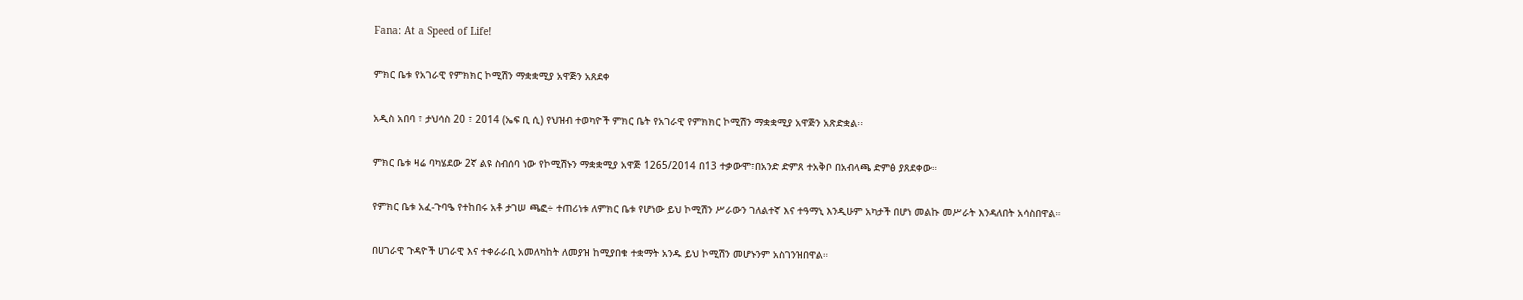Fana: At a Speed of Life!

ምክር ቤቱ የአገራዊ የምክክር ኮሚሽን ማቋቋሚያ አዋጅን አጸደቀ

አዲስ አበባ ፣ ታህሳስ 20 ፣ 2014 (ኤፍ ቢ ሲ) የህዝብ ተወካዮች ምክር ቤት የአገራዊ የምክክር ኮሚሽን ማቋቋሚያ አዋጅን አጽድቋል፡፡

ምክር ቤቱ ዛሬ ባካሄደው 2ኛ ልዩ ስብሰባ ነው የኮሚሽኑን ማቋቋሚያ አዋጅ 1265/2014 በ13 ተቃውሞ፣በአንድ ድምጸ ተአቅቦ በአብላጫ ድምፅ ያጸደቀው።

የምክር ቤቱ አፈ-ጉባዔ የተከበሩ አቶ ታገሠ ጫፎ÷ ተጠሪነቱ ለምክር ቤቱ የሆነው ይህ ኮሚሽን ሥራውን ገለልተኛ እና ተዓማኒ እንዲሁም አካታች በሆነ መልኩ መሥራት እንዳለበት አሳስበዋል።

በሀገራዊ ጉዳዮች ሀገራዊ እና ተቀራራቢ አመለካከት ለመያዝ ከሚያበቁ ተቋማት አንዱ ይህ ኮሚሽን መሆኑንም አስገንዝበዋል።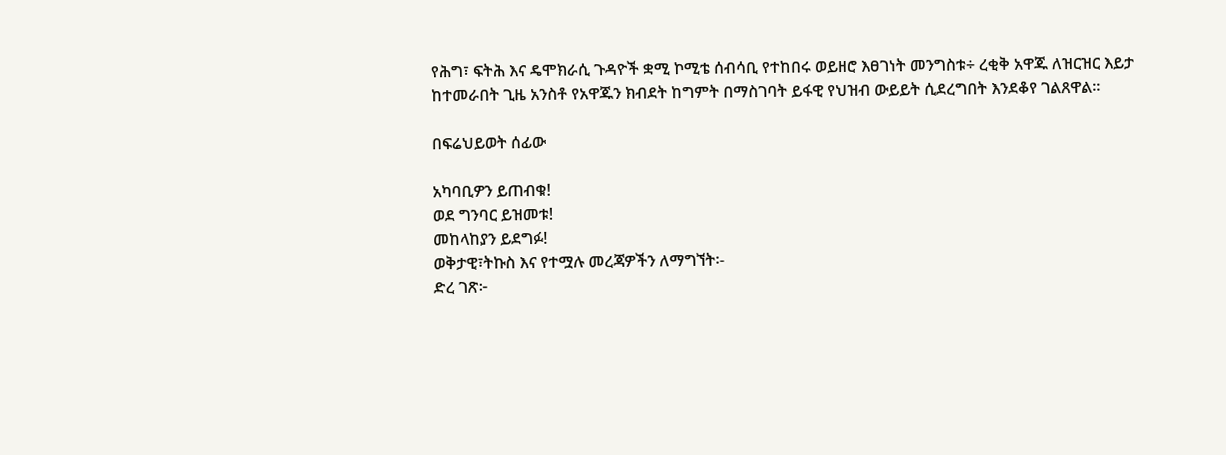የሕግ፣ ፍትሕ እና ዴሞክራሲ ጉዳዮች ቋሚ ኮሚቴ ሰብሳቢ የተከበሩ ወይዘሮ እፀገነት መንግስቱ÷ ረቂቅ አዋጁ ለዝርዝር እይታ ከተመራበት ጊዜ አንስቶ የአዋጁን ክብደት ከግምት በማስገባት ይፋዊ የህዝብ ውይይት ሲደረግበት እንደቆየ ገልጸዋል።

በፍሬህይወት ሰፊው

አካባቢዎን ይጠብቁ!
ወደ ግንባር ይዝመቱ!
መከላከያን ይደግፉ!
ወቅታዊ፣ትኩስ እና የተሟሉ መረጃዎችን ለማግኘት፡-
ድረ ገጽ፦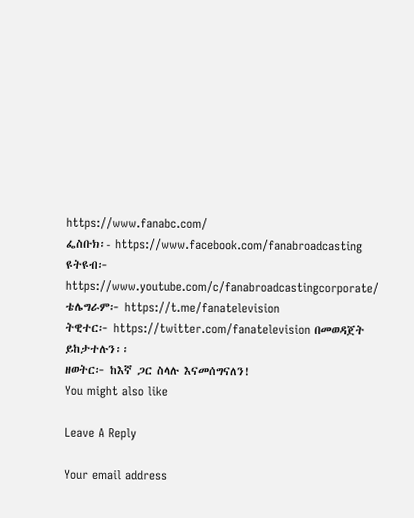https://www.fanabc.com/
ፌስቡክ፡- https://www.facebook.com/fanabroadcasting
ዩትዩብ፦ https://www.youtube.com/c/fanabroadcastingcorporate/
ቴሌግራም፦ https://t.me/fanatelevision
ትዊተር፦ https://twitter.com/fanatelevision በመወዳጀት ይከታተሉን፡፡
ዘወትር፦ ከእኛ ጋር ስላሉ እናመሰግናለን!
You might also like

Leave A Reply

Your email address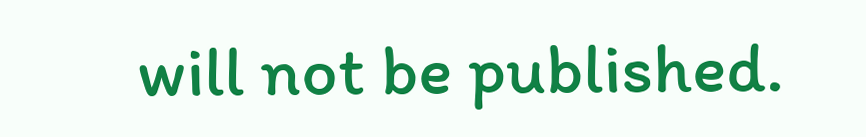will not be published.